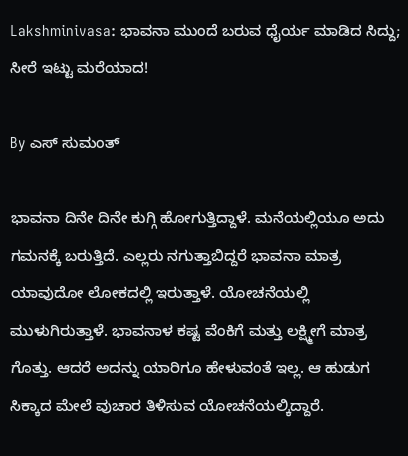Lakshminivasa: ಭಾವನಾ ಮುಂದೆ ಬರುವ ಧೈರ್ಯ ಮಾಡಿದ ಸಿದ್ದು; ಸೀರೆ ಇಟ್ಟು ಮರೆಯಾದ!

By ಎಸ್ ಸುಮಂತ್

ಭಾವನಾ ದಿನೇ ದಿನೇ ಕುಗ್ಗಿ ಹೋಗುತ್ತಿದ್ದಾಳೆ. ಮನೆಯಲ್ಲಿಯೂ ಅದು ಗಮನಕ್ಕೆ ಬರುತ್ತಿದೆ. ಎಲ್ಲರು ನಗುತ್ತಾಬಿದ್ದರೆ ಭಾವನಾ ಮಾತ್ರ ಯಾವುದೋ ಲೋಕದಲ್ಲಿ ಇರುತ್ತಾಳೆ. ಯೋಚನೆಯಲ್ಲಿ ಮುಳುಗಿರುತ್ತಾಳೆ. ಭಾವನಾಳ ಕಷ್ಟ ವೆಂಕಿಗೆ ಮತ್ತು ಲಕ್ಷ್ಮೀಗೆ ಮಾತ್ರ ಗೊತ್ತು. ಆದರೆ ಅದನ್ನು ಯಾರಿಗೂ ಹೇಳುವಂತೆ ಇಲ್ಲ. ಆ ಹುಡುಗ ಸಿಕ್ಕಾದ ಮೇಲೆ ವುಚಾರ ತಿಳಿಸುವ ಯೋಚನೆಯಲ್ಕಿದ್ದಾರೆ.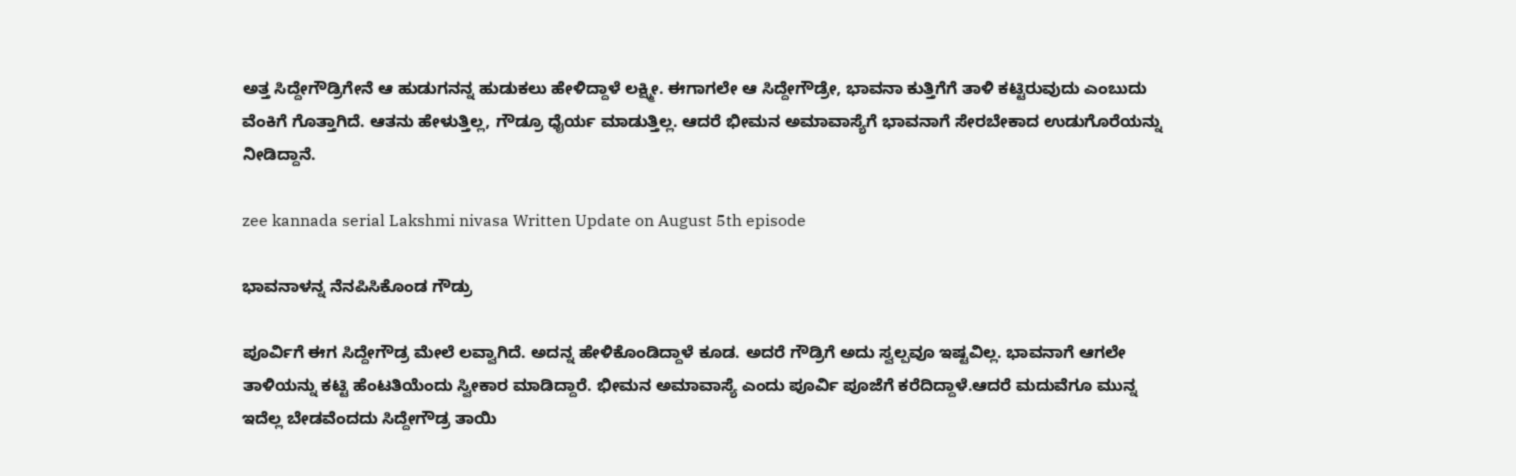ಅತ್ತ ಸಿದ್ದೇಗೌಡ್ರಿಗೇನೆ ಆ ಹುಡುಗನನ್ನ ಹುಡುಕಲು ಹೇಳಿದ್ದಾಳೆ ಲಕ್ಷ್ಮೀ. ಈಗಾಗಲೇ ಆ ಸಿದ್ದೇಗೌಡ್ರೇ, ಭಾವನಾ ಕುತ್ತಿಗೆಗೆ ತಾಳಿ ಕಟ್ಟಿರುವುದು ಎಂಬುದು ವೆಂಕಿಗೆ ಗೊತ್ತಾಗಿದೆ. ಆತನು ಹೇಳುತ್ತಿಲ್ಲ, ಗೌಡ್ರೂ ಧೈರ್ಯ ಮಾಡುತ್ತಿಲ್ಲ. ಆದರೆ ಭೀಮನ ಅಮಾವಾಸ್ಯೆಗೆ ಭಾವನಾಗೆ ಸೇರಬೇಕಾದ ಉಡುಗೊರೆಯನ್ನು ನೀಡಿದ್ದಾನೆ.

zee kannada serial Lakshmi nivasa Written Update on August 5th episode

ಭಾವನಾಳನ್ನ ನೆನಪಿಸಿಕೊಂಡ ಗೌಡ್ರು

ಪೂರ್ವಿಗೆ ಈಗ ಸಿದ್ದೇಗೌಡ್ರ ಮೇಲೆ ಲವ್ವಾಗಿದೆ. ಅದನ್ನ ಹೇಳಿಕೊಂಡಿದ್ದಾಳೆ ಕೂಡ. ಅದರೆ ಗೌಡ್ರಿಗೆ ಅದು ಸ್ವಲ್ಪವೂ ಇಷ್ಟವಿಲ್ಲ. ಭಾವನಾಗೆ ಆಗಲೇ ತಾಳಿಯನ್ನು ಕಟ್ಟಿ ಹೆಂಟತಿಯೆಂದು ಸ್ವೀಕಾರ ಮಾಡಿದ್ದಾರೆ. ಭೀಮನ ಅಮಾವಾಸ್ಯೆ ಎಂದು ಪೂರ್ವಿ ಪೂಜೆಗೆ ಕರೆದಿದ್ದಾಳೆ.ಆದರೆ ಮದುವೆಗೂ ಮುನ್ನ ಇದೆಲ್ಲ ಬೇಡವೆಂದದು ಸಿದ್ದೇಗೌಡ್ರ ತಾಯಿ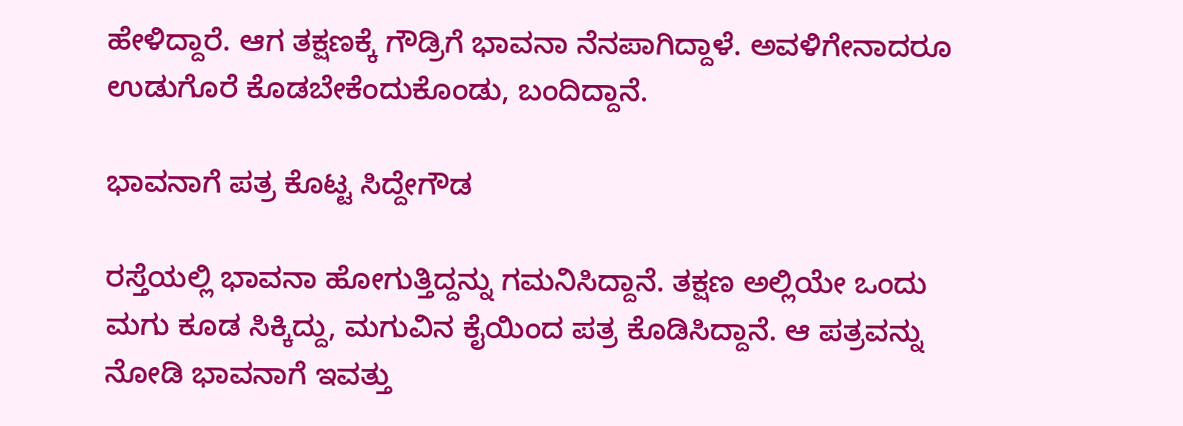ಹೇಳಿದ್ದಾರೆ. ಆಗ ತಕ್ಷಣಕ್ಕೆ ಗೌಡ್ರಿಗೆ ಭಾವನಾ ನೆನಪಾಗಿದ್ದಾಳೆ. ಅವಳಿಗೇನಾದರೂ ಉಡುಗೊರೆ ಕೊಡಬೇಕೆಂದುಕೊಂಡು, ಬಂದಿದ್ದಾನೆ.

ಭಾವನಾಗೆ ಪತ್ರ ಕೊಟ್ಟ ಸಿದ್ದೇಗೌಡ

ರಸ್ತೆಯಲ್ಲಿ ಭಾವನಾ ಹೋಗುತ್ತಿದ್ದನ್ನು ಗಮನಿಸಿದ್ದಾನೆ. ತಕ್ಷಣ ಅಲ್ಲಿಯೇ ಒಂದು ಮಗು ಕೂಡ ಸಿಕ್ಕಿದ್ದು, ಮಗುವಿನ ಕೈಯಿಂದ ಪತ್ರ ಕೊಡಿಸಿದ್ದಾನೆ. ಆ ಪತ್ರವನ್ನು ನೋಡಿ ಭಾವನಾಗೆ ಇವತ್ತು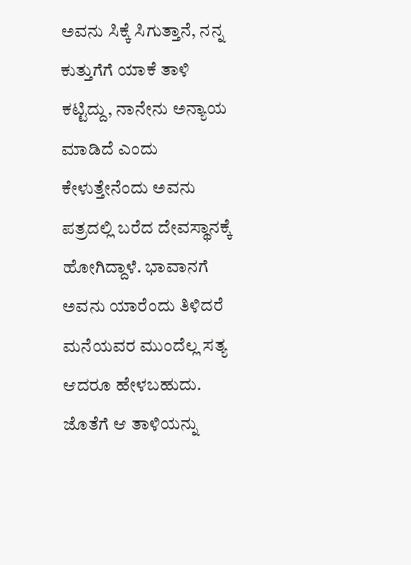ಅವನು ಸಿಕ್ಕೆ ಸಿಗುತ್ತಾನೆ, ನನ್ನ ಕುತ್ತುಗೆಗೆ ಯಾಕೆ ತಾಳಿ ಕಟ್ಟಿದ್ದು, ನಾನೇನು ಅನ್ಯಾಯ ಮಾಡಿದೆ ಎಂದು ಕೇಳುತ್ತೇನೆಂದು ಅವನು ಪತ್ರದಲ್ಲಿ ಬರೆದ ದೇವಸ್ಥಾನಕ್ಕೆ ಹೋಗಿದ್ದಾಳೆ. ಭಾವಾನಗೆ ಅವನು ಯಾರೆಂದು ತಿಳಿದರೆ ಮನೆಯವರ ಮುಂದೆಲ್ಲ ಸತ್ಯ ಆದರೂ ಹೇಳಬಹುದು. ಜೊತೆಗೆ ಆ ತಾಳಿಯನ್ನು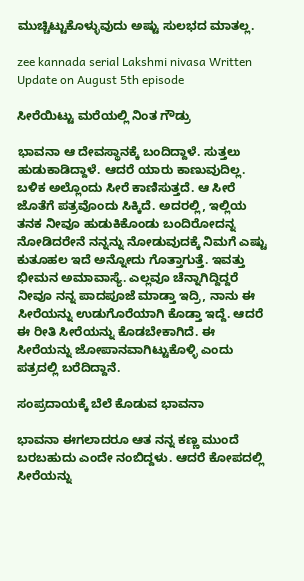ಮುಚ್ಚಿಟ್ಟುಕೊಳ್ಳುವುದು ಅಷ್ಟು ಸುಲಭದ ಮಾತಲ್ಲ.

zee kannada serial Lakshmi nivasa Written Update on August 5th episode

ಸೀರೆಯಿಟ್ಟು ಮರೆಯಲ್ಲಿ ನಿಂತ ಗೌಡ್ರು

ಭಾವನಾ ಆ ದೇವಸ್ಥಾನಕ್ಕೆ ಬಂದಿದ್ದಾಳೆ. ಸುತ್ತಲು ಹುಡುಕಾಡಿದ್ದಾಳೆ. ಆದರೆ ಯಾರು ಕಾಣುವುದಿಲ್ಲ. ಬಳಿಕ ಅಲ್ಲೊಂದು ಸೀರೆ ಕಾಣಿಸುತ್ತದೆ. ಆ ಸೀರೆ ಜೊತೆಗೆ ಪತ್ರವೊಂದು ಸಿಕ್ಕಿದೆ. ಅದರಲ್ಲಿ, ಇಲ್ಲಿಯ ತನಕ ನೀವೂ ಹುಡುಕಿಕೊಂಡು ಬಂದಿರೋದನ್ನ ನೋಡಿದರೇನೆ ನನ್ನನ್ನು ನೋಡುವುದಕ್ಕೆ ನಿಮಗೆ ಎಷ್ಟು ಕುತೂಹಲ ಇದೆ ಅನ್ನೋದು ಗೊತ್ತಾಗುತ್ತೆ. ಇವತ್ತು ಭೀಮನ ಅಮಾವಾಸ್ಯೆ. ಎಲ್ಲವೂ ಚೆನ್ನಾಗಿದ್ದಿದ್ದರೆ ನೀವೂ ನನ್ನ ಪಾದಪೂಜೆ ಮಾಡ್ತಾ ಇದ್ರಿ, ನಾನು ಈ ಸೀರೆಯನ್ನು ಉಡುಗೊರೆಯಾಗಿ ಕೊಡ್ತಾ ಇದ್ದೆ. ಆದರೆ ಈ ರೀತಿ ಸೀರೆಯನ್ನು ಕೊಡಬೇಕಾಗಿದೆ. ಈ ಸೀರೆಯನ್ನು ಜೋಪಾನವಾಗಿಟ್ಟುಕೊಳ್ಳಿ ಎಂದು ಪತ್ರದಲ್ಲಿ ಬರೆದಿದ್ದಾನೆ.

ಸಂಪ್ರದಾಯಕ್ಕೆ ಬೆಲೆ ಕೊಡುವ ಭಾವನಾ

ಭಾವನಾ ಈಗಲಾದರೂ ಆತ ನನ್ನ ಕಣ್ಣ ಮುಂದೆ ಬರಬಹುದು ಎಂದೇ ನಂಬಿದ್ದಳು. ಆದರೆ ಕೋಪದಲ್ಲಿ ಸೀರೆಯನ್ನು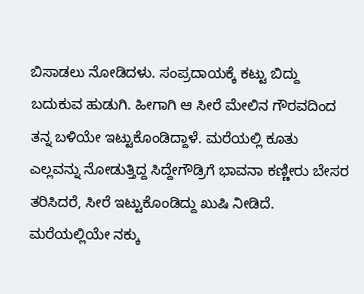ಬಿಸಾಡಲು ನೋಡಿದಳು. ಸಂಪ್ರದಾಯಕ್ಕೆ ಕಟ್ಟು ಬಿದ್ದು ಬದುಕುವ ಹುಡುಗಿ. ಹೀಗಾಗಿ ಆ ಸೀರೆ ಮೇಲಿನ ಗೌರವದಿಂದ ತನ್ನ ಬಳಿಯೇ ಇಟ್ಟುಕೊಂಡಿದ್ದಾಳೆ. ಮರೆಯಲ್ಲಿ ಕೂತು ಎಲ್ಲವನ್ನು ನೋಡುತ್ತಿದ್ದ ಸಿದ್ದೇಗೌಡ್ರಿಗೆ ಭಾವನಾ ಕಣ್ಣೀರು ಬೇಸರ ತರಿಸಿದರೆ, ಸೀರೆ ಇಟ್ಟುಕೊಂಡಿದ್ದು ಖುಷಿ ನೀಡಿದೆ. ಮರೆಯಲ್ಲಿಯೇ ನಕ್ಕು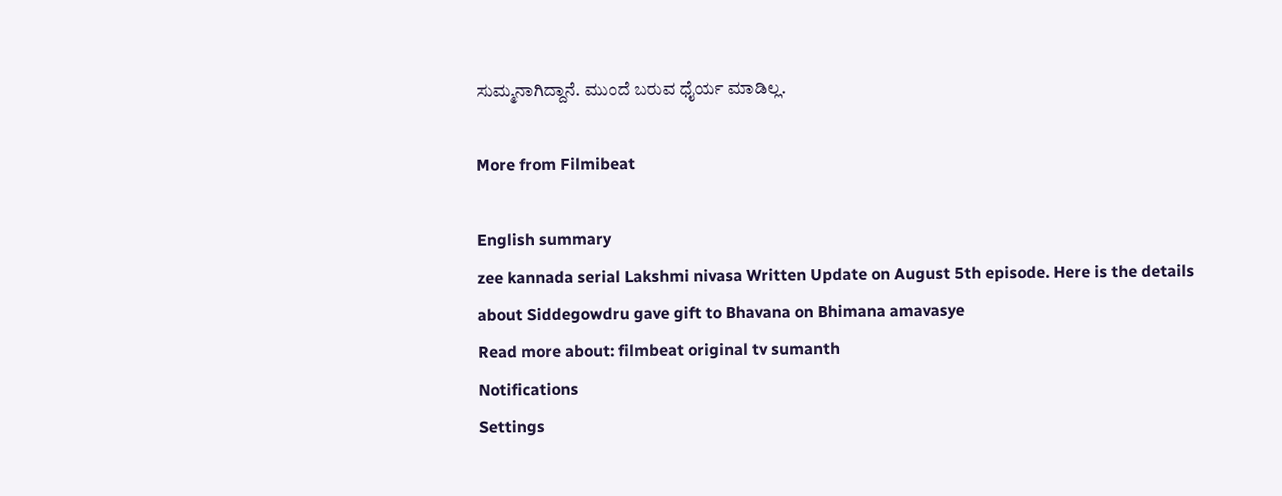ಸುಮ್ಮನಾಗಿದ್ದಾನೆ. ಮುಂದೆ ಬರುವ ಧೈರ್ಯ ಮಾಡಿಲ್ಲ.

More from Filmibeat

English summary
zee kannada serial Lakshmi nivasa Written Update on August 5th episode. Here is the details about Siddegowdru gave gift to Bhavana on Bhimana amavasye
Read more about: filmbeat original tv sumanth
Notifications
Settings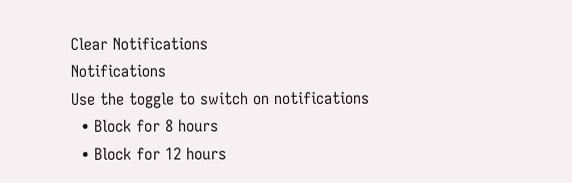Clear Notifications
Notifications
Use the toggle to switch on notifications
  • Block for 8 hours
  • Block for 12 hours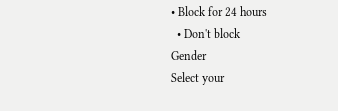• Block for 24 hours
  • Don't block
Gender
Select your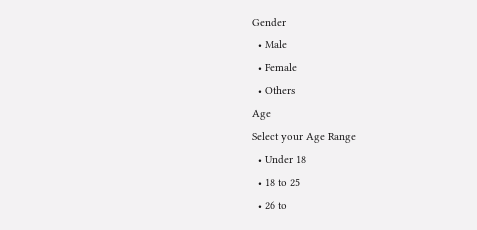Gender
  • Male
  • Female
  • Others
Age
Select your Age Range
  • Under 18
  • 18 to 25
  • 26 to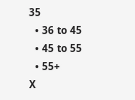35
  • 36 to 45
  • 45 to 55
  • 55+
X